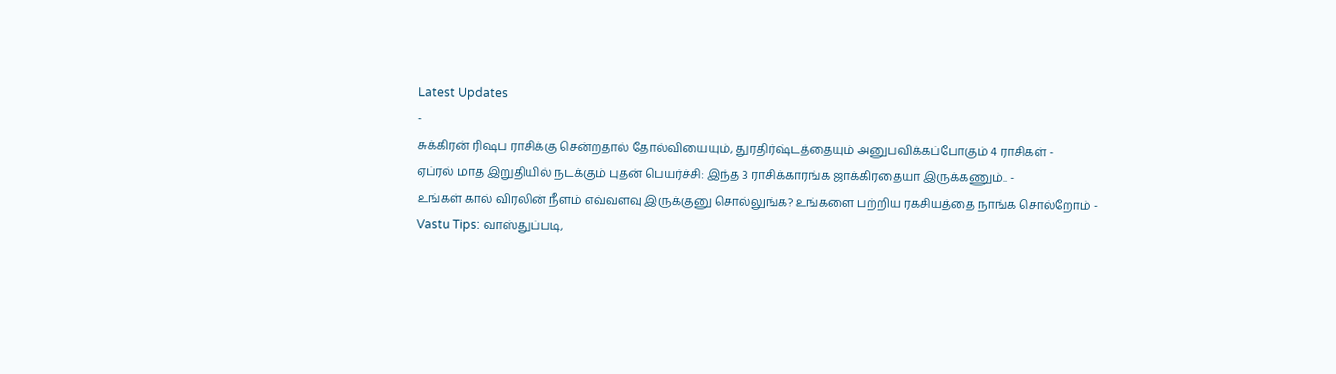Latest Updates
-
சுக்கிரன் ரிஷப ராசிக்கு சென்றதால் தோல்வியையும், துரதிர்ஷ்டத்தையும் அனுபவிக்கப்போகும் 4 ராசிகள் -
ஏப்ரல் மாத இறுதியில் நடக்கும் புதன் பெயர்ச்சி: இந்த 3 ராசிக்காரங்க ஜாக்கிரதையா இருக்கணும்.. -
உங்கள் கால் விரலின் நீளம் எவ்வளவு இருக்குனு சொல்லுங்க? உங்களை பற்றிய ரகசியத்தை நாங்க சொல்றோம் -
Vastu Tips: வாஸ்துப்படி,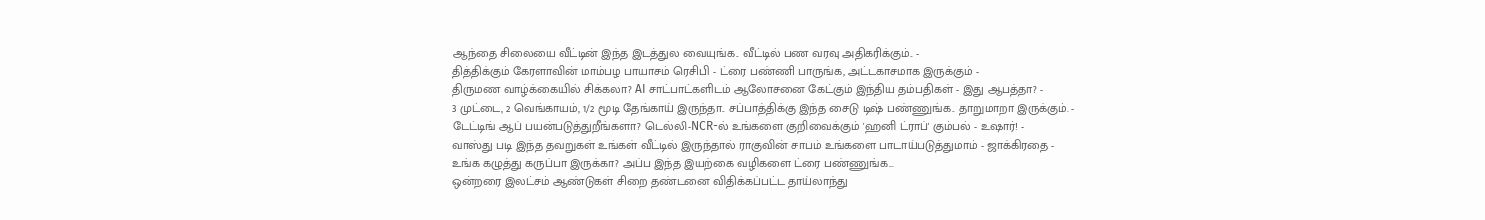ஆந்தை சிலையை வீட்டின் இந்த இடத்துல வையுங்க.. வீட்டில் பண வரவு அதிகரிக்கும்.. -
தித்திக்கும் கேரளாவின் மாம்பழ பாயாசம் ரெசிபி - ட்ரை பண்ணி பாருங்க, அட்டகாசமாக இருக்கும் -
திருமண வாழ்க்கையில் சிக்கலா? AI சாட்பாட்களிடம் ஆலோசனை கேட்கும் இந்திய தம்பதிகள் - இது ஆபத்தா? -
3 முட்டை, 2 வெங்காயம், 1/2 மூடி தேங்காய் இருந்தா.. சப்பாத்திக்கு இந்த சைடு டிஷ் பண்ணுங்க.. தாறுமாறா இருக்கும். -
டேட்டிங் ஆப் பயன்படுத்துறீங்களா? டெல்லி-NCR-ல் உங்களை குறிவைக்கும் 'ஹனி ட்ராப்' கும்பல் - உஷார்! -
வாஸ்து படி இந்த தவறுகள் உங்கள் வீட்டில் இருந்தால் ராகுவின் சாபம் உங்களை பாடாய்படுத்துமாம் - ஜாக்கிரதை -
உங்க கழுத்து கருப்பா இருக்கா? அப்ப இந்த இயற்கை வழிகளை ட்ரை பண்ணுங்க...
ஒன்றரை இலட்சம் ஆண்டுகள் சிறை தண்டனை விதிக்கப்பட்ட தாய்லாந்து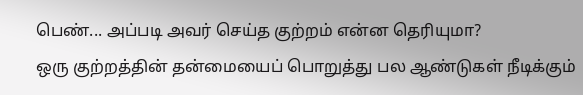பெண்... அப்படி அவர் செய்த குற்றம் என்ன தெரியுமா?
ஒரு குற்றத்தின் தன்மையைப் பொறுத்து பல ஆண்டுகள் நீடிக்கும்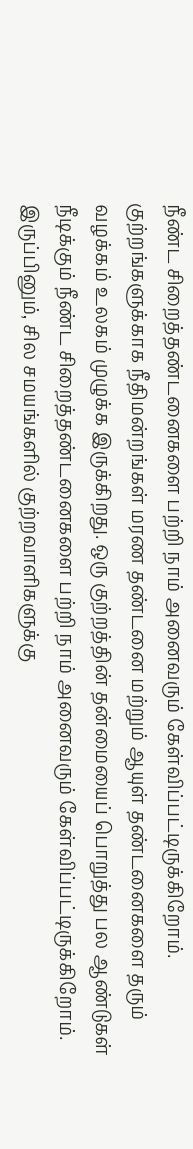நீண்ட சிறைத்தண்டனைகளை பற்றி நாம் அனைவரும் கேள்விப்பட்டிருக்கிறோம்.
குற்றங்களுக்காக நீதிமன்றங்கள் மரண தண்டனை மற்றும் ஆயுள் தண்டனைகளை தரும் வழக்கம் உலகம் முழுக்க இருக்கிறது. ஒரு குற்றத்தின் தன்மையைப் பொறுத்து பல ஆண்டுகள் நீடிக்கும் நீண்ட சிறைத்தண்டனைகளை பற்றி நாம் அனைவரும் கேள்விப்பட்டிருக்கிறோம். இருப்பினும், சில சமயங்களில் குற்றவாளிகளுக்கு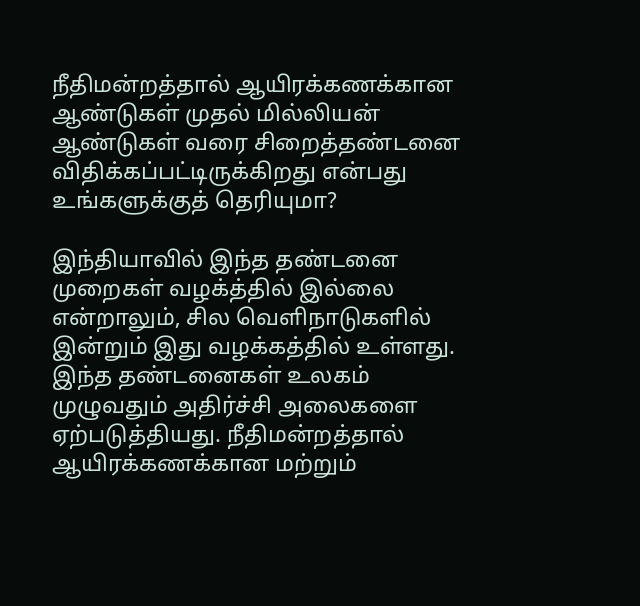நீதிமன்றத்தால் ஆயிரக்கணக்கான ஆண்டுகள் முதல் மில்லியன் ஆண்டுகள் வரை சிறைத்தண்டனை விதிக்கப்பட்டிருக்கிறது என்பது உங்களுக்குத் தெரியுமா?

இந்தியாவில் இந்த தண்டனை முறைகள் வழக்த்தில் இல்லை என்றாலும், சில வெளிநாடுகளில் இன்றும் இது வழக்கத்தில் உள்ளது. இந்த தண்டனைகள் உலகம் முழுவதும் அதிர்ச்சி அலைகளை ஏற்படுத்தியது. நீதிமன்றத்தால் ஆயிரக்கணக்கான மற்றும்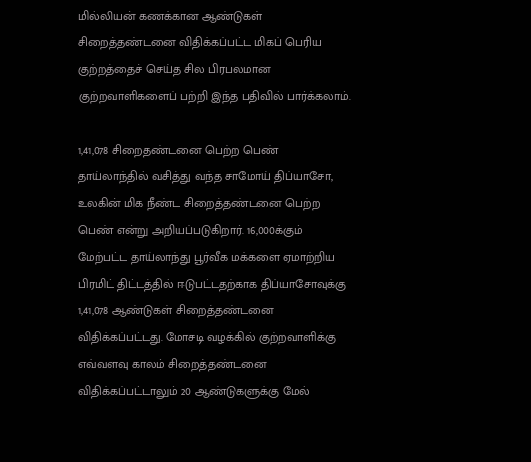மில்லியன் கணக்கான ஆண்டுகள் சிறைத்தண்டனை விதிக்கப்பட்ட மிகப் பெரிய குற்றத்தைச் செய்த சில பிரபலமான குற்றவாளிகளைப் பற்றி இந்த பதிவில் பார்க்கலாம்.

1,41,078 சிறைதண்டனை பெற்ற பெண்
தாய்லாந்தில் வசித்து வந்த சாமோய் திப்யாசோ, உலகின் மிக நீண்ட சிறைத்தண்டனை பெற்ற பெண் என்று அறியப்படுகிறார். 16,000க்கும் மேற்பட்ட தாய்லாந்து பூர்வீக மக்களை ஏமாற்றிய பிரமிட் திட்டத்தில் ஈடுபட்டதற்காக திப்யாசோவுக்கு 1,41,078 ஆண்டுகள் சிறைத்தண்டனை விதிக்கப்பட்டது. மோசடி வழக்கில் குற்றவாளிக்கு எவ்வளவு காலம் சிறைத்தண்டனை விதிக்கப்பட்டாலும் 20 ஆண்டுகளுக்கு மேல்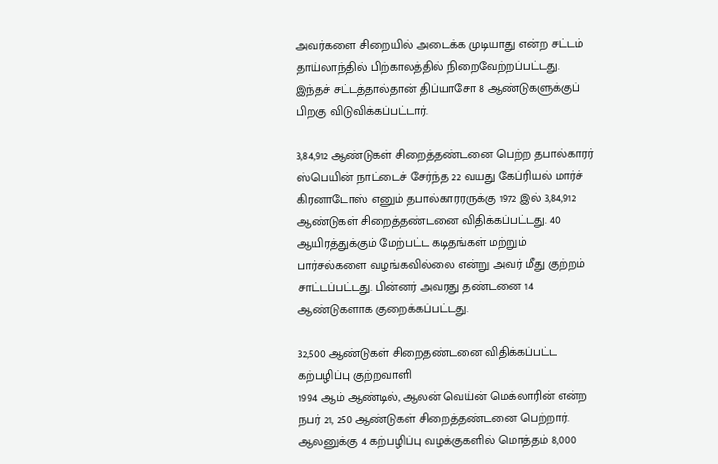அவர்களை சிறையில் அடைக்க முடியாது என்ற சட்டம் தாய்லாந்தில் பிற்காலத்தில் நிறைவேற்றப்பட்டது. இந்தச் சட்டத்தால்தான் திப்யாசோ 8 ஆண்டுகளுக்குப் பிறகு விடுவிக்கப்பட்டார்.

3,84,912 ஆண்டுகள் சிறைத்தண்டனை பெற்ற தபால்காரர்
ஸ்பெயின் நாட்டைச் சேர்ந்த 22 வயது கேப்ரியல் மார்ச் கிரனாடோஸ் எனும் தபால்காரரருக்கு 1972 இல் 3,84,912 ஆண்டுகள் சிறைத்தண்டனை விதிக்கப்பட்டது. 40 ஆயிரத்துக்கும் மேற்பட்ட கடிதங்கள் மற்றும் பார்சல்களை வழங்கவில்லை என்று அவர் மீது குற்றம் சாட்டப்பட்டது. பின்னர் அவரது தண்டனை 14 ஆண்டுகளாக குறைக்கப்பட்டது.

32,500 ஆண்டுகள் சிறைதண்டனை விதிக்கப்பட்ட கற்பழிப்பு குற்றவாளி
1994 ஆம் ஆண்டில், ஆலன் வெய்ன் மெக்லாரின் என்ற நபர் 21, 250 ஆண்டுகள் சிறைத்தண்டனை பெற்றார். ஆலனுக்கு 4 கற்பழிப்பு வழக்குகளில் மொத்தம் 8,000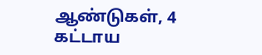ஆண்டுகள், 4 கட்டாய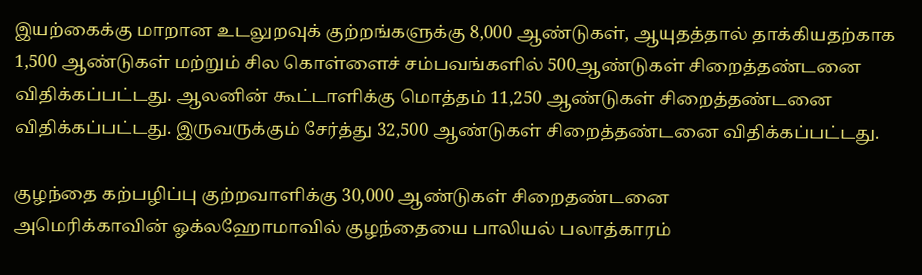இயற்கைக்கு மாறான உடலுறவுக் குற்றங்களுக்கு 8,000 ஆண்டுகள், ஆயுதத்தால் தாக்கியதற்காக 1,500 ஆண்டுகள் மற்றும் சில கொள்ளைச் சம்பவங்களில் 500ஆண்டுகள் சிறைத்தண்டனை விதிக்கப்பட்டது. ஆலனின் கூட்டாளிக்கு மொத்தம் 11,250 ஆண்டுகள் சிறைத்தண்டனை விதிக்கப்பட்டது. இருவருக்கும் சேர்த்து 32,500 ஆண்டுகள் சிறைத்தண்டனை விதிக்கப்பட்டது.

குழந்தை கற்பழிப்பு குற்றவாளிக்கு 30,000 ஆண்டுகள் சிறைதண்டனை
அமெரிக்காவின் ஓக்லஹோமாவில் குழந்தையை பாலியல் பலாத்காரம்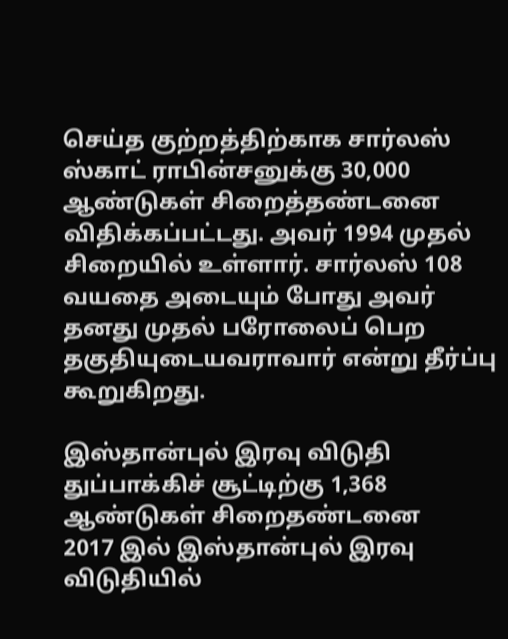செய்த குற்றத்திற்காக சார்லஸ் ஸ்காட் ராபின்சனுக்கு 30,000 ஆண்டுகள் சிறைத்தண்டனை விதிக்கப்பட்டது. அவர் 1994 முதல் சிறையில் உள்ளார். சார்லஸ் 108 வயதை அடையும் போது அவர் தனது முதல் பரோலைப் பெற தகுதியுடையவராவார் என்று தீர்ப்பு கூறுகிறது.

இஸ்தான்புல் இரவு விடுதி துப்பாக்கிச் சூட்டிற்கு 1,368 ஆண்டுகள் சிறைதண்டனை
2017 இல் இஸ்தான்புல் இரவு விடுதியில்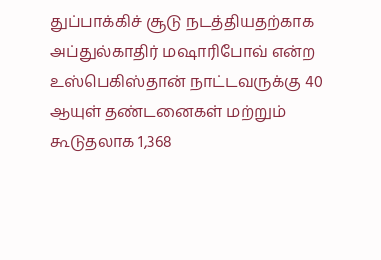துப்பாக்கிச் சூடு நடத்தியதற்காக அப்துல்காதிர் மஷாரிபோவ் என்ற உஸ்பெகிஸ்தான் நாட்டவருக்கு 40 ஆயுள் தண்டனைகள் மற்றும் கூடுதலாக 1,368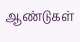ஆண்டுகள்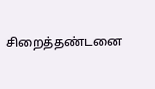சிறைத்தண்டனை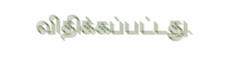விதிக்கப்பட்டது.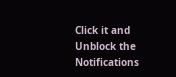Click it and Unblock the Notifications